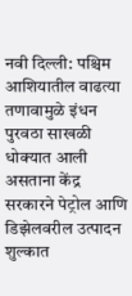नवी दिल्ली: पश्चिम आशियातील वाढत्या तणावामुळे इंधन पुरवठा साखळी धोक्यात आली असताना केंद्र सरकारने पेट्रोल आणि डिझेलवरील उत्पादन शुल्कात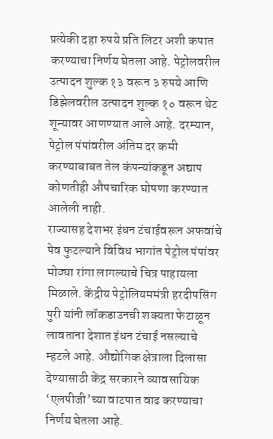प्रत्येकी दहा रुपये प्रति लिटर अशी कपात करण्याचा निर्णय घेतला आहे. पेट्रोलवरील उत्पादन शुल्क १३ वरून ३ रुपये आणि डिझेलवरील उत्पादन शुल्क १० वरून थेट शून्यावर आणण्यात आले आहे. दरम्यान, पेट्रोल पंपांवरील अंतिम दर कमी करण्याबाबत तेल कंपन्यांकडून अद्याप कोणतीही औपचारिक घोषणा करण्यात आलेली नाही.
राज्यासह देशभर इंधन टंचाईवरून अफवांचे पेव फुटल्याने विविध भागांत पेट्रोल पंपांवर मोठ्या रांगा लागल्याचे चित्र पाहायला मिळाले. केंद्रीय पेट्रोलियममंत्री हरदीपसिंग पुरी यांनी लॉकडाउनची शक्यता फेटाळून लावताना देशात इंधन टंचाई नसल्याचे म्हटले आहे. औद्योगिक क्षेत्राला दिलासा देण्यासाठी केंद्र सरकारने व्यावसायिक ‘एलपीजी’च्या वाटपात वाढ करण्याचा निर्णय घेतला आहे.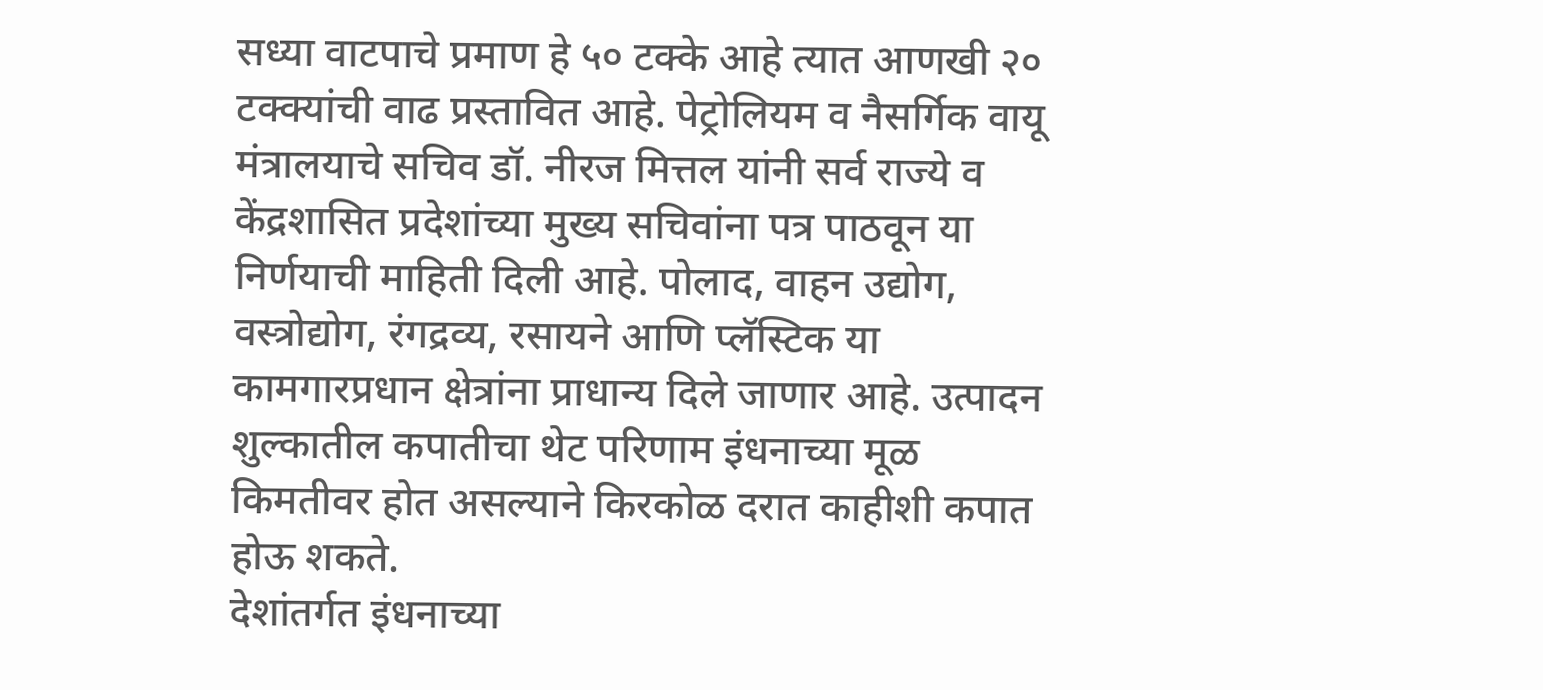सध्या वाटपाचे प्रमाण हे ५० टक्के आहे त्यात आणखी २० टक्क्यांची वाढ प्रस्तावित आहे. पेट्रोलियम व नैसर्गिक वायू मंत्रालयाचे सचिव डॉ. नीरज मित्तल यांनी सर्व राज्ये व केंद्रशासित प्रदेशांच्या मुख्य सचिवांना पत्र पाठवून या निर्णयाची माहिती दिली आहे. पोलाद, वाहन उद्योग, वस्त्रोद्योग, रंगद्रव्य, रसायने आणि प्लॅस्टिक या कामगारप्रधान क्षेत्रांना प्राधान्य दिले जाणार आहे. उत्पादन शुल्कातील कपातीचा थेट परिणाम इंधनाच्या मूळ किमतीवर होत असल्याने किरकोळ दरात काहीशी कपात होऊ शकते.
देशांतर्गत इंधनाच्या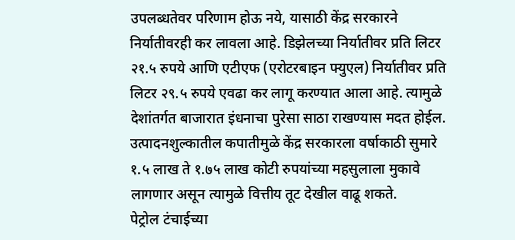उपलब्धतेवर परिणाम होऊ नये, यासाठी केंद्र सरकारने निर्यातीवरही कर लावला आहे. डिझेलच्या निर्यातीवर प्रति लिटर २१.५ रुपये आणि एटीएफ (एरोटरबाइन फ्युएल) निर्यातीवर प्रति लिटर २९.५ रुपये एवढा कर लागू करण्यात आला आहे. त्यामुळे देशांतर्गत बाजारात इंधनाचा पुरेसा साठा राखण्यास मदत होईल.
उत्पादनशुल्कातील कपातीमुळे केंद्र सरकारला वर्षाकाठी सुमारे १.५ लाख ते १.७५ लाख कोटी रुपयांच्या महसुलाला मुकावे लागणार असून त्यामुळे वित्तीय तूट देखील वाढू शकते.
पेट्रोल टंचाईच्या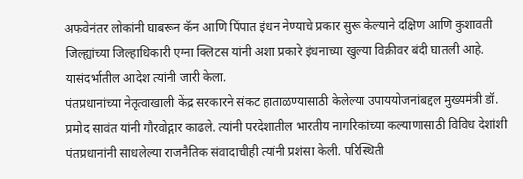अफवेनंतर लोकांनी घाबरून कॅन आणि पिंपात इंधन नेण्याचे प्रकार सुरू केल्याने दक्षिण आणि कुशावती जिल्ह्यांच्या जिल्हाधिकारी एग्ना क्लिटस यांनी अशा प्रकारे इंधनाच्या खुल्या विक्रीवर बंदी घातली आहे. यासंदर्भातील आदेश त्यांनी जारी केला.
पंतप्रधानांच्या नेतृत्वाखाली केंद्र सरकारने संकट हाताळण्यासाठी केलेल्या उपाययोजनांबद्दल मुख्यमंत्री डॉ. प्रमोद सावंत यांनी गौरवोद्गार काढले. त्यांनी परदेशातील भारतीय नागरिकांच्या कल्याणासाठी विविध देशांशी पंतप्रधानांनी साधलेल्या राजनैतिक संवादाचीही त्यांनी प्रशंसा केली. परिस्थिती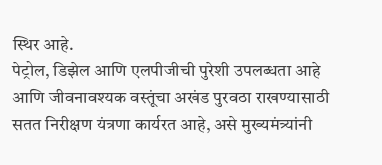स्थिर आहे.
पेट्रोल, डिझेल आणि एलपीजीची पुरेशी उपलब्धता आहे आणि जीवनावश्यक वस्तूंचा अखंड पुरवठा राखण्यासाठी सतत निरीक्षण यंत्रणा कार्यरत आहे, असे मुख्यमंत्र्यांनी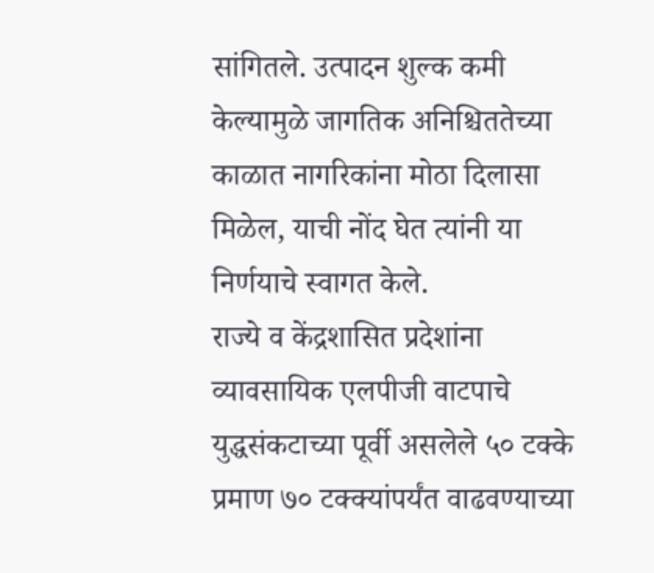सांगितले. उत्पादन शुल्क कमी केल्यामुळे जागतिक अनिश्चिततेच्या काळात नागरिकांना मोठा दिलासा मिळेल, याची नोंद घेत त्यांनी या निर्णयाचे स्वागत केले.
राज्ये व केंद्रशासित प्रदेशांना व्यावसायिक एलपीजी वाटपाचे युद्धसंकटाच्या पूर्वी असलेले ५० टक्के प्रमाण ७० टक्क्यांपर्यंत वाढवण्याच्या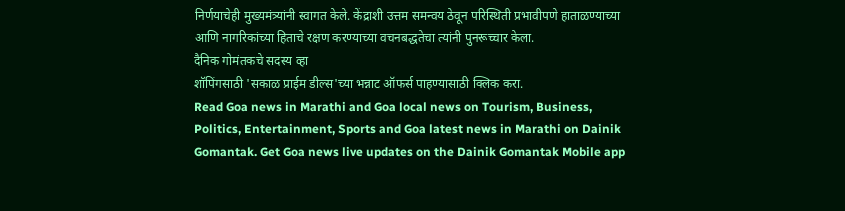निर्णयाचेही मुख्यमंत्र्यांनी स्वागत केले. केंद्राशी उत्तम समन्वय ठेवून परिस्थिती प्रभावीपणे हाताळण्याच्या आणि नागरिकांच्या हिताचे रक्षण करण्याच्या वचनबद्धतेचा त्यांनी पुनरूच्चार केला.
दैनिक गोमंतकचे सदस्य व्हा
शॉपिंगसाठी 'सकाळ प्राईम डील्स'च्या भन्नाट ऑफर्स पाहण्यासाठी क्लिक करा.
Read Goa news in Marathi and Goa local news on Tourism, Business, Politics, Entertainment, Sports and Goa latest news in Marathi on Dainik Gomantak. Get Goa news live updates on the Dainik Gomantak Mobile app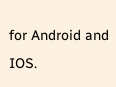for Android and IOS.